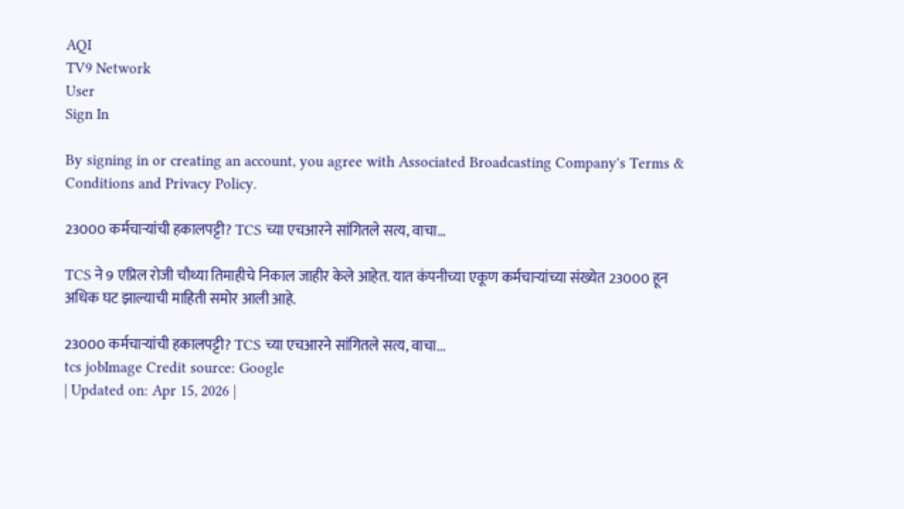AQI
TV9 Network
User
Sign In

By signing in or creating an account, you agree with Associated Broadcasting Company's Terms & Conditions and Privacy Policy.

23000 कर्मचाऱ्यांची हकालपट्टी? TCS च्या एचआरने सांगितले सत्य, वाचा…

TCS ने 9 एप्रिल रोजी चौथ्या तिमाहीचे निकाल जाहीर केले आहेत. यात कंपनीच्या एकूण कर्मचाऱ्यांच्या संख्येत 23000 हून अधिक घट झाल्याची माहिती समोर आली आहे.

23000 कर्मचाऱ्यांची हकालपट्टी? TCS च्या एचआरने सांगितले सत्य, वाचा...
tcs jobImage Credit source: Google
| Updated on: Apr 15, 2026 |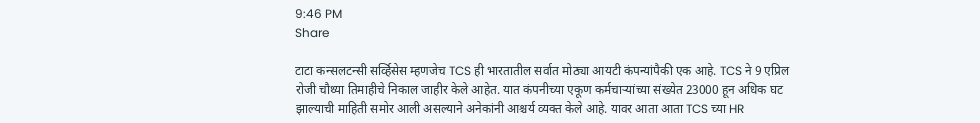9:46 PM
Share

टाटा कन्सलटन्सी सर्व्हिसेस म्हणजेच TCS ही भारतातील सर्वात मोठ्या आयटी कंपन्यांपैकी एक आहे. TCS ने 9 एप्रिल रोजी चौथ्या तिमाहीचे निकाल जाहीर केले आहेत. यात कंपनीच्या एकूण कर्मचाऱ्यांच्या संख्येत 23000 हून अधिक घट झाल्याची माहिती समोर आली असल्याने अनेकांनी आश्चर्य व्यक्त केले आहे. यावर आता आता TCS च्या HR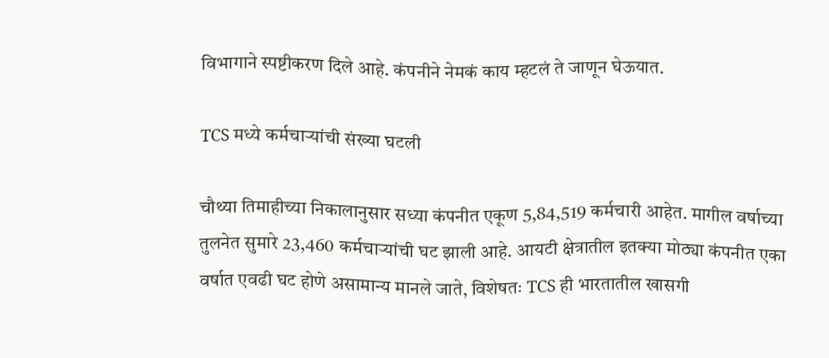विभागाने स्पष्टीकरण दिले आहे. कंपनीने नेमकं काय म्हटलं ते जाणून घेऊयात.

TCS मध्ये कर्मचाऱ्यांची संख्या घटली

चौथ्या तिमाहीच्या निकालानुसार सध्या कंपनीत एकूण 5,84,519 कर्मचारी आहेत. मागील वर्षाच्या तुलनेत सुमारे 23,460 कर्मचाऱ्यांची घट झाली आहे. आयटी क्षेत्रातील इतक्या मोठ्या कंपनीत एका वर्षात एवढी घट होणे असामान्य मानले जाते, विशेषतः TCS ही भारतातील खासगी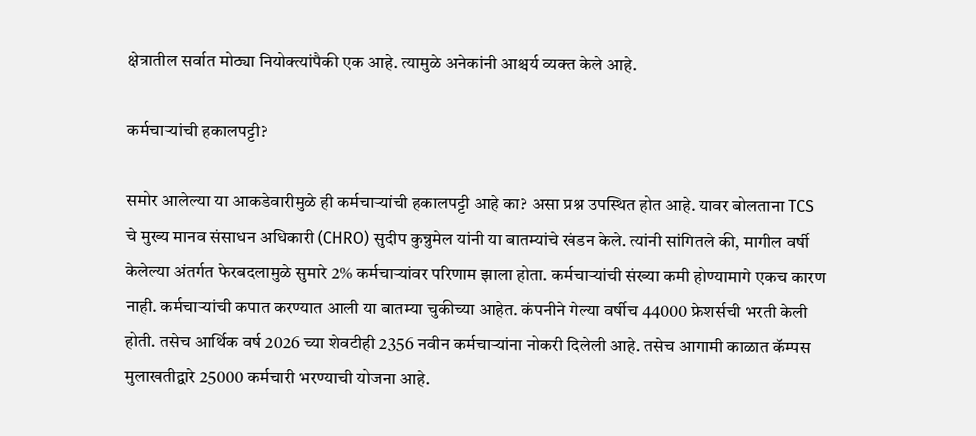क्षेत्रातील सर्वात मोठ्या नियोक्त्यांपैकी एक आहे. त्यामुळे अनेकांनी आश्चर्य व्यक्त केले आहे.

कर्मचाऱ्यांची हकालपट्टी?

समोर आलेल्या या आकडेवारीमुळे ही कर्मचाऱ्यांची हकालपट्टी आहे का? असा प्रश्न उपस्थित होत आहे. यावर बोलताना TCS चे मुख्य मानव संसाधन अधिकारी (CHRO) सुदीप कुन्नुमेल यांनी या बातम्यांचे खंडन केले. त्यांनी सांगितले की, मागील वर्षी केलेल्या अंतर्गत फेरबदलामुळे सुमारे 2% कर्मचाऱ्यांवर परिणाम झाला होता. कर्मचाऱ्यांची संख्या कमी होण्यामागे एकच कारण नाही. कर्मचाऱ्यांची कपात करण्यात आली या बातम्या चुकीच्या आहेत. कंपनीने गेल्या वर्षीच 44000 फ्रेशर्सची भरती केली होती. तसेच आर्थिक वर्ष 2026 च्या शेवटीही 2356 नवीन कर्मचाऱ्यांना नोकरी दिलेली आहे. तसेच आगामी काळात कॅम्पस मुलाखतीद्वारे 25000 कर्मचारी भरण्याची योजना आहे.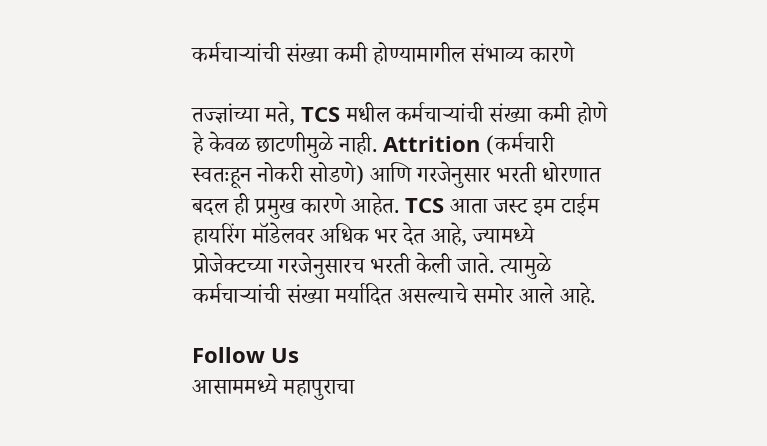कर्मचाऱ्यांची संख्या कमी होण्यामागील संभाव्य कारणे

तज्ज्ञांच्या मते, TCS मधील कर्मचाऱ्यांची संख्या कमी होणे हे केवळ छाटणीमुळे नाही. Attrition (कर्मचारी स्वतःहून नोकरी सोडणे) आणि गरजेनुसार भरती धोरणात बदल ही प्रमुख कारणे आहेत. TCS आता जस्ट इम टाईम हायरिंग मॉडेलवर अधिक भर देत आहे, ज्यामध्ये प्रोजेक्टच्या गरजेनुसारच भरती केली जाते. त्यामुळे कर्मचाऱ्यांची संख्या मर्यादित असल्याचे समोर आले आहे.

Follow Us
आसाममध्ये महापुराचा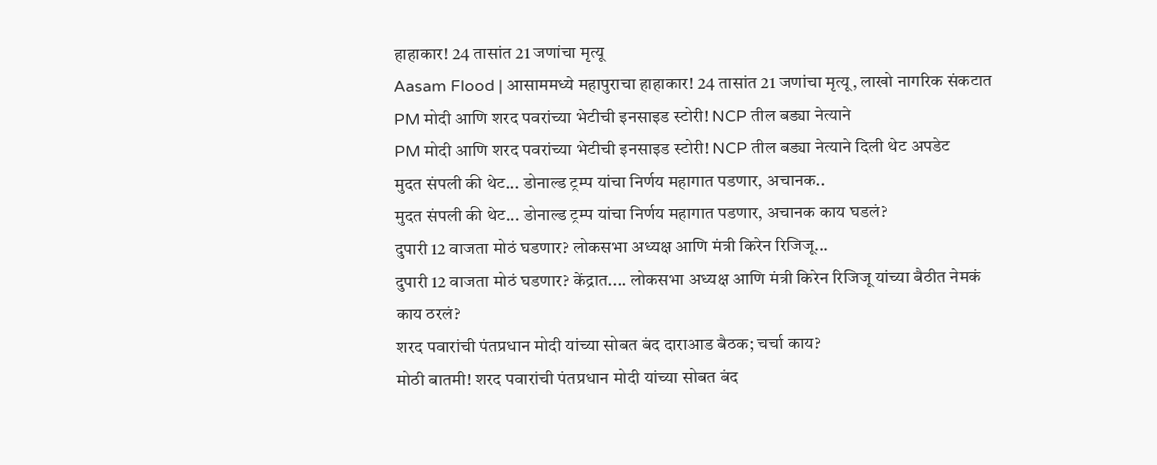हाहाकार! 24 तासांत 21 जणांचा मृत्यू
Aasam Flood | आसाममध्ये महापुराचा हाहाकार! 24 तासांत 21 जणांचा मृत्यू, लाखो नागरिक संकटात
PM मोदी आणि शरद पवरांच्या भेटीची इनसाइड स्टोरी! NCP तील बड्या नेत्याने
PM मोदी आणि शरद पवरांच्या भेटीची इनसाइड स्टोरी! NCP तील बड्या नेत्याने दिली थेट अपडेट
मुदत संपली की थेट... डोनाल्ड ट्रम्प यांचा निर्णय महागात पडणार, अचानक..
मुदत संपली की थेट... डोनाल्ड ट्रम्प यांचा निर्णय महागात पडणार, अचानक काय घडलं?
दुपारी 12 वाजता मोठं घडणार? लोकसभा अध्यक्ष आणि मंत्री किरेन रिजिजू...
दुपारी 12 वाजता मोठं घडणार? केंद्रात.... लोकसभा अध्यक्ष आणि मंत्री किरेन रिजिजू यांच्या बैठीत नेमकं काय ठरलं?
शरद पवारांची पंतप्रधान मोदी यांच्या सोबत बंद दाराआड बैठक; चर्चा काय?
मोठी बातमी! शरद पवारांची पंतप्रधान मोदी यांच्या सोबत बंद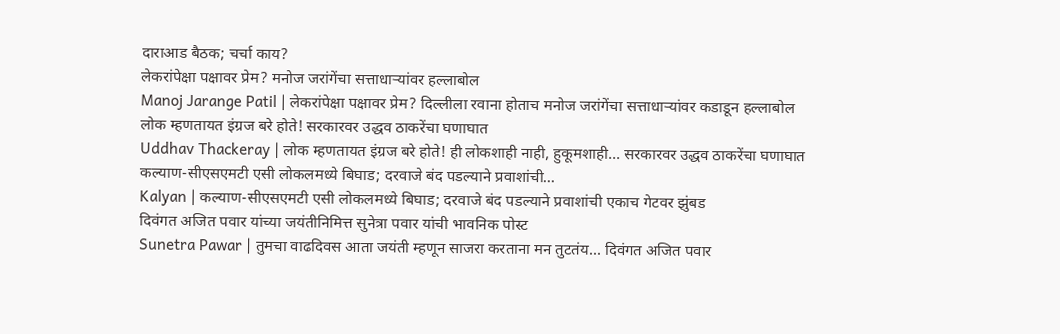दाराआड बैठक; चर्चा काय?
लेकरांपेक्षा पक्षावर प्रेम? मनोज जरांगेंचा सत्ताधाऱ्यांवर हल्लाबोल
Manoj Jarange Patil | लेकरांपेक्षा पक्षावर प्रेम? दिल्लीला रवाना होताच मनोज जरांगेंचा सत्ताधाऱ्यांवर कडाडून हल्लाबोल
लोक म्हणतायत इंग्रज बरे होते! सरकारवर उद्धव ठाकरेंचा घणाघात
Uddhav Thackeray | लोक म्हणतायत इंग्रज बरे होते! ही लोकशाही नाही, हुकूमशाही... सरकारवर उद्धव ठाकरेंचा घणाघात
कल्याण-सीएसएमटी एसी लोकलमध्ये बिघाड; दरवाजे बंद पडल्याने प्रवाशांची...
Kalyan | कल्याण-सीएसएमटी एसी लोकलमध्ये बिघाड; दरवाजे बंद पडल्याने प्रवाशांची एकाच गेटवर झुंबड
दिवंगत अजित पवार यांच्या जयंतीनिमित्त सुनेत्रा पवार यांची भावनिक पोस्ट
Sunetra Pawar | तुमचा वाढदिवस आता जयंती म्हणून साजरा करताना मन तुटतंय... दिवंगत अजित पवार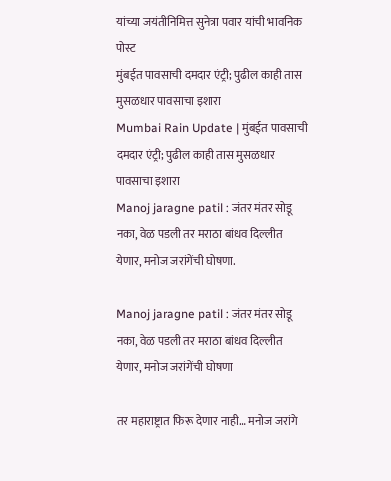यांच्या जयंतीनिमित्त सुनेत्रा पवार यांची भावनिक पोस्ट
मुंबईत पावसाची दमदार एंट्री; पुढील काही तास मुसळधार पावसाचा इशारा
Mumbai Rain Update | मुंबईत पावसाची दमदार एंट्री; पुढील काही तास मुसळधार पावसाचा इशारा
Manoj jaragne patil : जंतर मंतर सोडू नका, वेळ पडली तर मराठा बांधव दिल्लीत येणार, मनोज जरांगेंची घोषणा.

Manoj jaragne patil : जंतर मंतर सोडू नका, वेळ पडली तर मराठा बांधव दिल्लीत येणार, मनोज जरांगेंची घोषणा

तर महाराष्ट्रात फिरू देणार नाही… मनोज जरांगे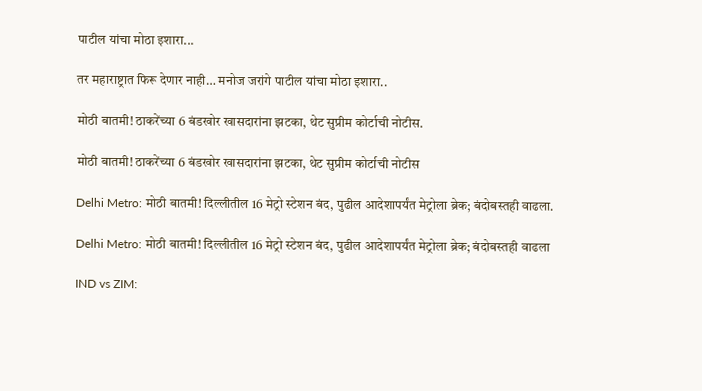पाटील यांचा मोठा इशारा...

तर महाराष्ट्रात फिरू देणार नाही… मनोज जरांगे पाटील यांचा मोठा इशारा..

मोठी बातमी! ठाकरेंच्या 6 बंडखोर खासदारांना झटका, थेट सुप्रीम कोर्टाची नोटीस.

मोठी बातमी! ठाकरेंच्या 6 बंडखोर खासदारांना झटका, थेट सुप्रीम कोर्टाची नोटीस

Delhi Metro: मोठी बातमी! दिल्लीतील 16 मेट्रो स्टेशन बंद, पुढील आदेशापर्यंत मेट्रोला ब्रेक; बंदोबस्तही वाढला.

Delhi Metro: मोठी बातमी! दिल्लीतील 16 मेट्रो स्टेशन बंद, पुढील आदेशापर्यंत मेट्रोला ब्रेक; बंदोबस्तही वाढला

IND vs ZIM: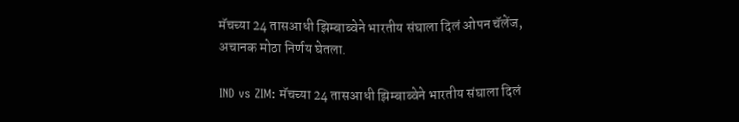मॅचच्या 24 तासआधी झिम्बाब्वेने भारतीय संघाला दिलं ओपन चॅलेंज, अचानक मोठा निर्णय घेतला.

IND vs ZIM: मॅचच्या 24 तासआधी झिम्बाब्वेने भारतीय संघाला दिलं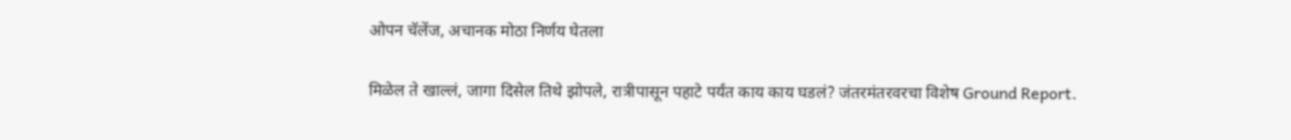ओपन चॅलेंज, अचानक मोठा निर्णय घेतला

मिळेल ते खाल्लं, जागा दिसेल तिथे झोपले, रात्रीपासून पहाटे पर्यंत काय काय घडलं? जंतरमंतरवरचा विशेष Ground Report.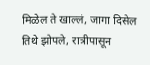मिळेल ते खाल्लं, जागा दिसेल तिथे झोपले, रात्रीपासून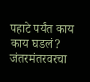पहाटे पर्यंत काय काय घडलं? जंतरमंतरवरचा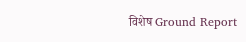विशेष Ground Report